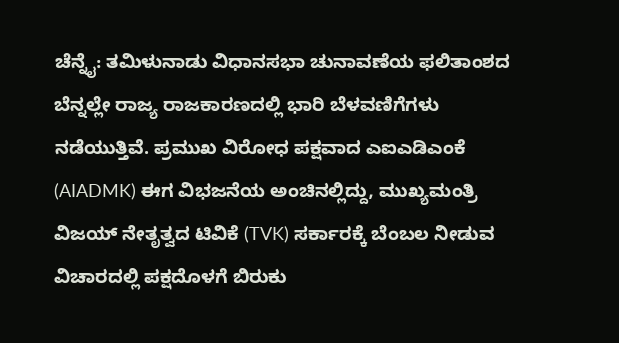ಚೆನ್ನೈ: ತಮಿಳುನಾಡು ವಿಧಾನಸಭಾ ಚುನಾವಣೆಯ ಫಲಿತಾಂಶದ ಬೆನ್ನಲ್ಲೇ ರಾಜ್ಯ ರಾಜಕಾರಣದಲ್ಲಿ ಭಾರಿ ಬೆಳವಣಿಗೆಗಳು ನಡೆಯುತ್ತಿವೆ. ಪ್ರಮುಖ ವಿರೋಧ ಪಕ್ಷವಾದ ಎಐಎಡಿಎಂಕೆ (AIADMK) ಈಗ ವಿಭಜನೆಯ ಅಂಚಿನಲ್ಲಿದ್ದು, ಮುಖ್ಯಮಂತ್ರಿ ವಿಜಯ್ ನೇತೃತ್ವದ ಟಿವಿಕೆ (TVK) ಸರ್ಕಾರಕ್ಕೆ ಬೆಂಬಲ ನೀಡುವ ವಿಚಾರದಲ್ಲಿ ಪಕ್ಷದೊಳಗೆ ಬಿರುಕು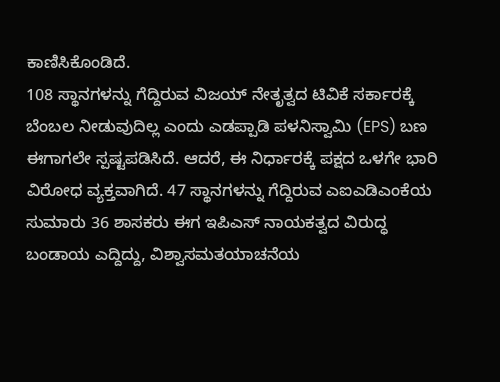ಕಾಣಿಸಿಕೊಂಡಿದೆ.
108 ಸ್ಥಾನಗಳನ್ನು ಗೆದ್ದಿರುವ ವಿಜಯ್ ನೇತೃತ್ವದ ಟಿವಿಕೆ ಸರ್ಕಾರಕ್ಕೆ ಬೆಂಬಲ ನೀಡುವುದಿಲ್ಲ ಎಂದು ಎಡಪ್ಪಾಡಿ ಪಳನಿಸ್ವಾಮಿ (EPS) ಬಣ ಈಗಾಗಲೇ ಸ್ಪಷ್ಟಪಡಿಸಿದೆ. ಆದರೆ, ಈ ನಿರ್ಧಾರಕ್ಕೆ ಪಕ್ಷದ ಒಳಗೇ ಭಾರಿ ವಿರೋಧ ವ್ಯಕ್ತವಾಗಿದೆ. 47 ಸ್ಥಾನಗಳನ್ನು ಗೆದ್ದಿರುವ ಎಐಎಡಿಎಂಕೆಯ ಸುಮಾರು 36 ಶಾಸಕರು ಈಗ ಇಪಿಎಸ್ ನಾಯಕತ್ವದ ವಿರುದ್ಧ ಬಂಡಾಯ ಎದ್ದಿದ್ದು, ವಿಶ್ವಾಸಮತಯಾಚನೆಯ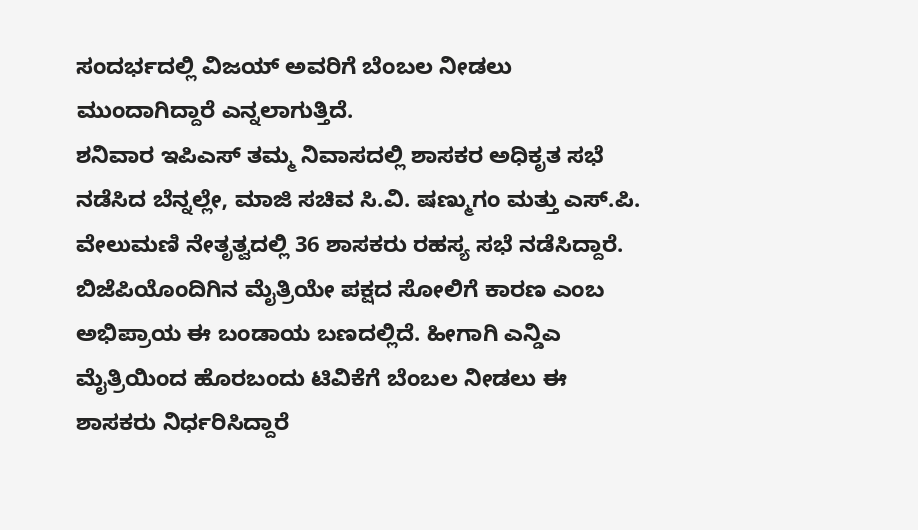ಸಂದರ್ಭದಲ್ಲಿ ವಿಜಯ್ ಅವರಿಗೆ ಬೆಂಬಲ ನೀಡಲು ಮುಂದಾಗಿದ್ದಾರೆ ಎನ್ನಲಾಗುತ್ತಿದೆ.
ಶನಿವಾರ ಇಪಿಎಸ್ ತಮ್ಮ ನಿವಾಸದಲ್ಲಿ ಶಾಸಕರ ಅಧಿಕೃತ ಸಭೆ ನಡೆಸಿದ ಬೆನ್ನಲ್ಲೇ, ಮಾಜಿ ಸಚಿವ ಸಿ.ವಿ. ಷಣ್ಮುಗಂ ಮತ್ತು ಎಸ್.ಪಿ. ವೇಲುಮಣಿ ನೇತೃತ್ವದಲ್ಲಿ 36 ಶಾಸಕರು ರಹಸ್ಯ ಸಭೆ ನಡೆಸಿದ್ದಾರೆ.
ಬಿಜೆಪಿಯೊಂದಿಗಿನ ಮೈತ್ರಿಯೇ ಪಕ್ಷದ ಸೋಲಿಗೆ ಕಾರಣ ಎಂಬ ಅಭಿಪ್ರಾಯ ಈ ಬಂಡಾಯ ಬಣದಲ್ಲಿದೆ. ಹೀಗಾಗಿ ಎನ್ಡಿಎ ಮೈತ್ರಿಯಿಂದ ಹೊರಬಂದು ಟಿವಿಕೆಗೆ ಬೆಂಬಲ ನೀಡಲು ಈ ಶಾಸಕರು ನಿರ್ಧರಿಸಿದ್ದಾರೆ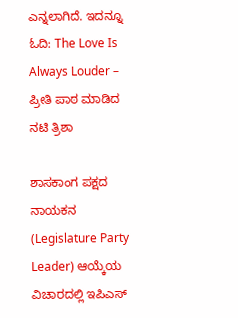ಎನ್ನಲಾಗಿದೆ. ಇದನ್ನೂ ಓದಿ: The Love Is Always Louder – ಪ್ರೀತಿ ಪಾಠ ಮಾಡಿದ ನಟಿ ತ್ರಿಶಾ

ಶಾಸಕಾಂಗ ಪಕ್ಷದ ನಾಯಕನ (Legislature Party Leader) ಆಯ್ಕೆಯ ವಿಚಾರದಲ್ಲಿ ಇಪಿಎಸ್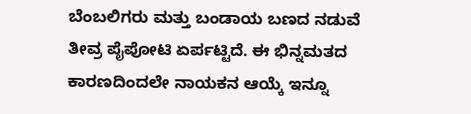ಬೆಂಬಲಿಗರು ಮತ್ತು ಬಂಡಾಯ ಬಣದ ನಡುವೆ ತೀವ್ರ ಪೈಪೋಟಿ ಏರ್ಪಟ್ಟಿದೆ. ಈ ಭಿನ್ನಮತದ ಕಾರಣದಿಂದಲೇ ನಾಯಕನ ಆಯ್ಕೆ ಇನ್ನೂ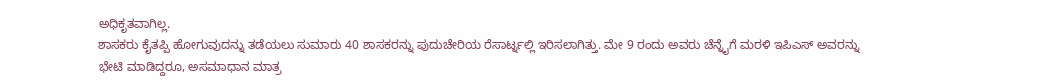ಅಧಿಕೃತವಾಗಿಲ್ಲ.
ಶಾಸಕರು ಕೈತಪ್ಪಿ ಹೋಗುವುದನ್ನು ತಡೆಯಲು ಸುಮಾರು 40 ಶಾಸಕರನ್ನು ಪುದುಚೇರಿಯ ರೆಸಾರ್ಟ್ನಲ್ಲಿ ಇರಿಸಲಾಗಿತ್ತು. ಮೇ 9 ರಂದು ಅವರು ಚೆನ್ನೈಗೆ ಮರಳಿ ಇಪಿಎಸ್ ಅವರನ್ನು ಭೇಟಿ ಮಾಡಿದ್ದರೂ, ಅಸಮಾಧಾನ ಮಾತ್ರ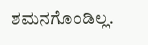ಶಮನಗೊಂಡಿಲ್ಲ.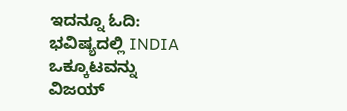ಇದನ್ನೂ ಓದಿ: ಭವಿಷ್ಯದಲ್ಲಿ INDIA ಒಕ್ಕೂಟವನ್ನು ವಿಜಯ್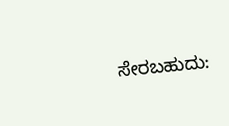ಸೇರಬಹುದು: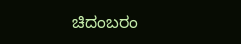ಚಿದಂಬರಂ